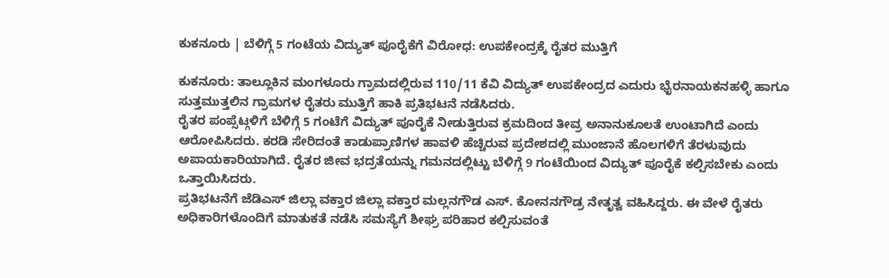ಕುಕನೂರು | ಬೆಳಿಗ್ಗೆ 5 ಗಂಟೆಯ ವಿದ್ಯುತ್ ಪೂರೈಕೆಗೆ ವಿರೋಧ: ಉಪಕೇಂದ್ರಕ್ಕೆ ರೈತರ ಮುತ್ತಿಗೆ

ಕುಕನೂರು: ತಾಲ್ಲೂಕಿನ ಮಂಗಳೂರು ಗ್ರಾಮದಲ್ಲಿರುವ 110/11 ಕೆವಿ ವಿದ್ಯುತ್ ಉಪಕೇಂದ್ರದ ಎದುರು ಭೈರನಾಯಕನಹಳ್ಳಿ ಹಾಗೂ ಸುತ್ತಮುತ್ತಲಿನ ಗ್ರಾಮಗಳ ರೈತರು ಮುತ್ತಿಗೆ ಹಾಕಿ ಪ್ರತಿಭಟನೆ ನಡೆಸಿದರು.
ರೈತರ ಪಂಪ್ಸೆಟ್ಗಳಿಗೆ ಬೆಳಿಗ್ಗೆ 5 ಗಂಟೆಗೆ ವಿದ್ಯುತ್ ಪೂರೈಕೆ ನೀಡುತ್ತಿರುವ ಕ್ರಮದಿಂದ ತೀವ್ರ ಅನಾನುಕೂಲತೆ ಉಂಟಾಗಿದೆ ಎಂದು ಆರೋಪಿಸಿದರು. ಕರಡಿ ಸೇರಿದಂತೆ ಕಾಡುಪ್ರಾಣಿಗಳ ಹಾವಳಿ ಹೆಚ್ಚಿರುವ ಪ್ರದೇಶದಲ್ಲಿ ಮುಂಜಾನೆ ಹೊಲಗಳಿಗೆ ತೆರಳುವುದು ಅಪಾಯಕಾರಿಯಾಗಿದೆ. ರೈತರ ಜೀವ ಭದ್ರತೆಯನ್ನು ಗಮನದಲ್ಲಿಟ್ಟು ಬೆಳಿಗ್ಗೆ 9 ಗಂಟೆಯಿಂದ ವಿದ್ಯುತ್ ಪೂರೈಕೆ ಕಲ್ಪಿಸಬೇಕು ಎಂದು ಒತ್ತಾಯಿಸಿದರು.
ಪ್ರತಿಭಟನೆಗೆ ಜೆಡಿಎಸ್ ಜಿಲ್ಲಾ ವಕ್ತಾರ ಜಿಲ್ಲಾ ವಕ್ತಾರ ಮಲ್ಲನಗೌಡ ಎಸ್. ಕೋನನಗೌಡ್ರ ನೇತೃತ್ವ ವಹಿಸಿದ್ದರು. ಈ ವೇಳೆ ರೈತರು ಅಧಿಕಾರಿಗಳೊಂದಿಗೆ ಮಾತುಕತೆ ನಡೆಸಿ ಸಮಸ್ಯೆಗೆ ಶೀಘ್ರ ಪರಿಹಾರ ಕಲ್ಪಿಸುವಂತೆ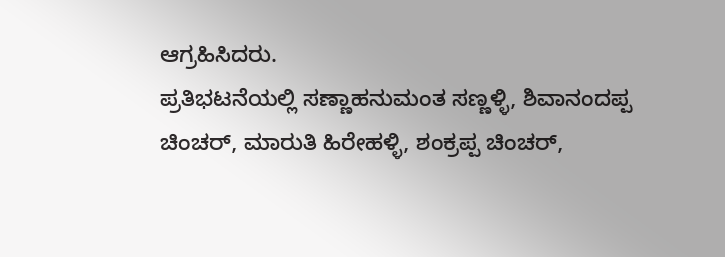ಆಗ್ರಹಿಸಿದರು.
ಪ್ರತಿಭಟನೆಯಲ್ಲಿ ಸಣ್ಣಾಹನುಮಂತ ಸಣ್ಣಳ್ಳಿ, ಶಿವಾನಂದಪ್ಪ ಚಿಂಚರ್, ಮಾರುತಿ ಹಿರೇಹಳ್ಳಿ, ಶಂಕ್ರಪ್ಪ ಚಿಂಚರ್,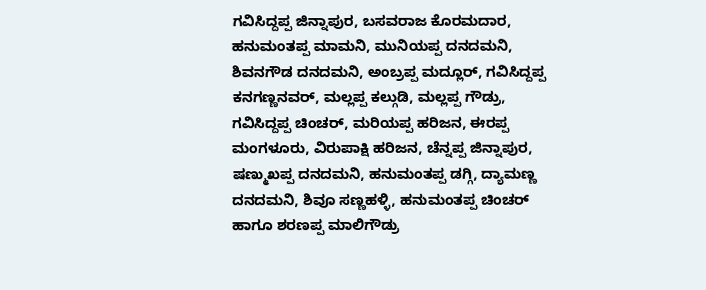ಗವಿಸಿದ್ದಪ್ಪ ಜಿನ್ನಾಪುರ, ಬಸವರಾಜ ಕೊರಮದಾರ, ಹನುಮಂತಪ್ಪ ಮಾಮನಿ, ಮುನಿಯಪ್ಪ ದನದಮನಿ, ಶಿವನಗೌಡ ದನದಮನಿ, ಅಂಬ್ರಪ್ಪ ಮದ್ಲೂರ್, ಗವಿಸಿದ್ದಪ್ಪ ಕನಗಣ್ಣನವರ್, ಮಲ್ಲಪ್ಪ ಕಲ್ಗುಡಿ, ಮಲ್ಲಪ್ಪ ಗೌಡ್ರು, ಗವಿಸಿದ್ದಪ್ಪ ಚಿಂಚರ್, ಮರಿಯಪ್ಪ ಹರಿಜನ, ಈರಪ್ಪ ಮಂಗಳೂರು, ವಿರುಪಾಕ್ಷಿ ಹರಿಜನ, ಚೆನ್ನಪ್ಪ ಜಿನ್ನಾಪುರ, ಷಣ್ಮುಖಪ್ಪ ದನದಮನಿ, ಹನುಮಂತಪ್ಪ ಡಗ್ಗಿ, ದ್ಯಾಮಣ್ಣ ದನದಮನಿ, ಶಿವೂ ಸಣ್ಣಹಳ್ಳಿ, ಹನುಮಂತಪ್ಪ ಚಿಂಚರ್ ಹಾಗೂ ಶರಣಪ್ಪ ಮಾಲಿಗೌಡ್ರು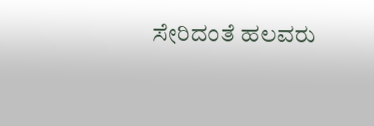ಸೇರಿದಂತೆ ಹಲವರು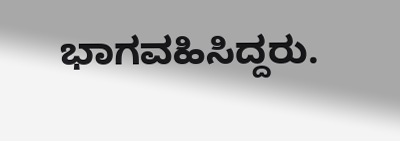ಭಾಗವಹಿಸಿದ್ದರು.